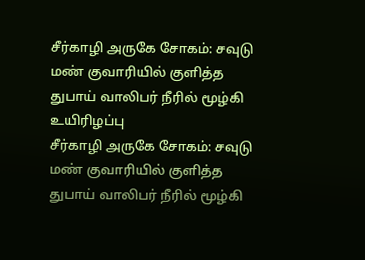சீர்காழி அருகே சோகம்: சவுடு மண் குவாரியில் குளித்த துபாய் வாலிபர் நீரில் மூழ்கி உயிரிழப்பு
சீர்காழி அருகே சோகம்: சவுடு மண் குவாரியில் குளித்த துபாய் வாலிபர் நீரில் மூழ்கி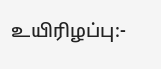உயிரிழப்பு:-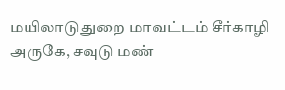மயிலாடுதுறை மாவட்டம் சீர்காழி அருகே, சவுடு மண்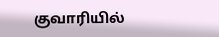குவாரியில்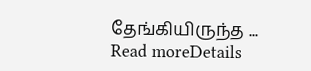தேங்கியிருந்த ...
Read moreDetails